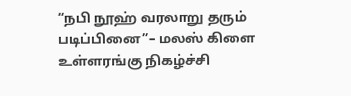“நபி நூஹ் வரலாறு தரும் படிப்பினை”– மலஸ் கிளை உள்ளரங்கு நிகழ்ச்சி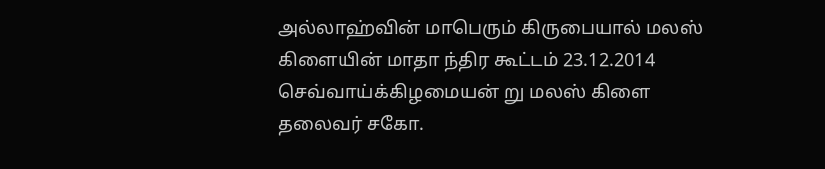அல்லாஹ்வின் மாபெரும் கிருபையால் மலஸ் கிளையின் மாதா ந்திர கூட்டம் 23.12.2014 செவ்வாய்க்கிழமையன் று மலஸ் கிளை தலைவர் சகோ.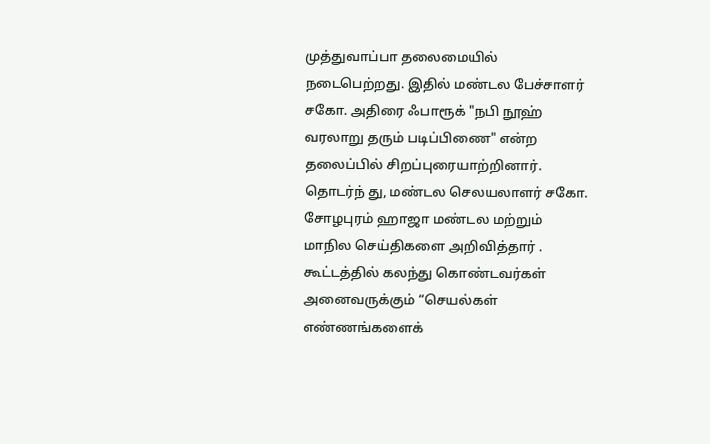முத்துவாப்பா தலைமையில் நடைபெற்றது. இதில் மண்டல பேச்சாளர் சகோ. அதிரை ஃபாரூக் "நபி நூஹ் வரலாறு தரும் படிப்பிணை" என்ற தலைப்பில் சிறப்புரையாற்றினார். தொடர்ந் து, மண்டல செலயலாளர் சகோ. சோழபுரம் ஹாஜா மண்டல மற்றும் மாநில செய்திகளை அறிவித்தார் . கூட்டத்தில் கலந்து கொண்டவர்கள் அனைவருக்கும் “செயல்கள் எண்ணங்களைக்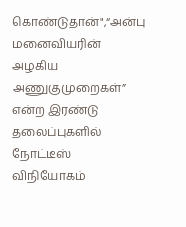கொண்டுதான்",“அன்பு மனைவியரின் அழகிய அணுகுமுறைகள்” என்ற இரண்டு தலைப்புகளில் நோட்டீஸ் விநியோகம்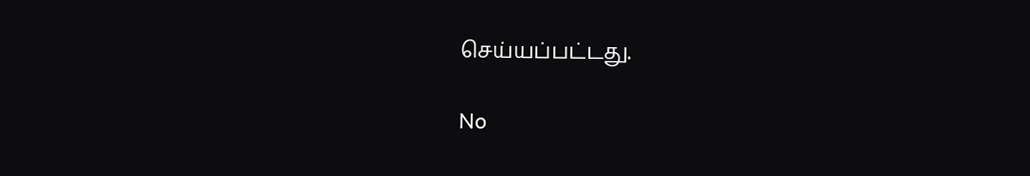செய்யப்பட்டது.

No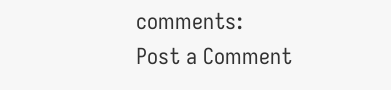comments:
Post a Comment